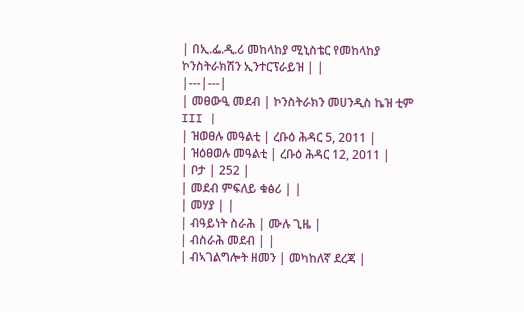| በኢ.ፌ.ዲ.ሪ መከላከያ ሚኒስቴር የመከላከያ ኮንስትራክሽን ኢንተርፕራይዝ | |
|---|---|
| መፀውዒ መደብ | ኮንስትራክን መሀንዲስ ኬዝ ቲም III |
| ዝወፀሉ መዓልቲ | ረቡዕ ሕዳር 5, 2011 |
| ዝዕፀወሉ መዓልቲ | ረቡዕ ሕዳር 12, 2011 |
| ቦታ | 252 |
| መደብ ምፍለይ ቁፅሪ | |
| መሃያ | |
| ብዓይነት ስራሕ | ሙሉ ጊዜ |
| ብስራሕ መደብ | |
| ብኣገልግሎት ዘመን | መካከለኛ ደረጃ |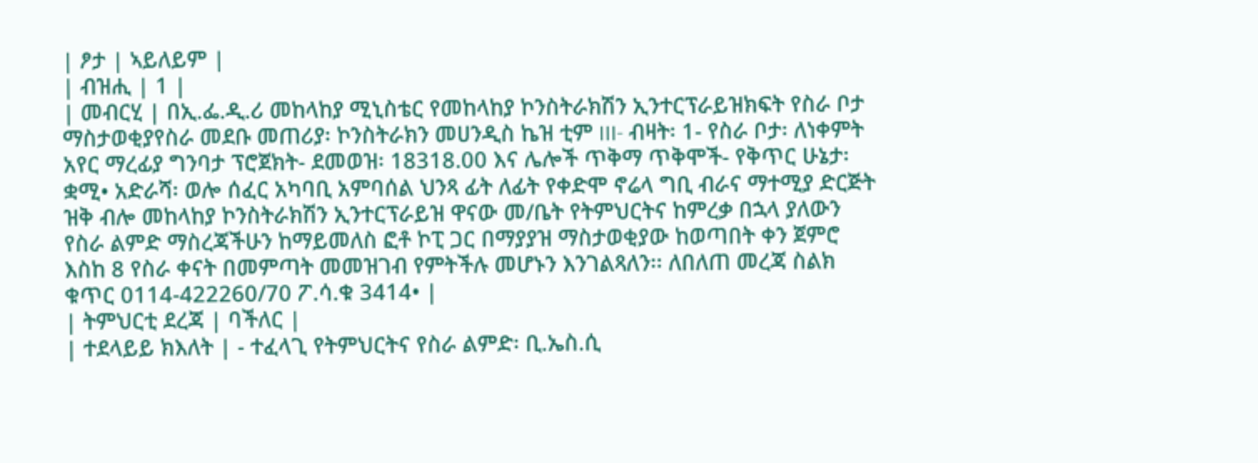| ፆታ | ኣይለይም |
| ብዝሒ | 1 |
| መብርሂ | በኢ.ፌ.ዲ.ሪ መከላከያ ሚኒስቴር የመከላከያ ኮንስትራክሽን ኢንተርፕራይዝክፍት የስራ ቦታ ማስታወቂያየስራ መደቡ መጠሪያ፡ ኮንስትራክን መሀንዲስ ኬዝ ቲም III- ብዛት፡ 1- የስራ ቦታ፡ ለነቀምት አየር ማረፊያ ግንባታ ፕሮጀክት- ደመወዝ፡ 18318.00 እና ሌሎች ጥቅማ ጥቅሞች- የቅጥር ሁኔታ፡ ቋሚ• አድራሻ፡ ወሎ ሰፈር አካባቢ አምባሰል ህንጻ ፊት ለፊት የቀድሞ ኖሬላ ግቢ ብራና ማተሚያ ድርጅት ዝቅ ብሎ መከላከያ ኮንስትራክሽን ኢንተርፕራይዝ ዋናው መ/ቤት የትምህርትና ከምረቃ በኋላ ያለውን የስራ ልምድ ማስረጃችሁን ከማይመለስ ፎቶ ኮፒ ጋር በማያያዝ ማስታወቂያው ከወጣበት ቀን ጀምሮ እስከ 8 የስራ ቀናት በመምጣት መመዝገብ የምትችሉ መሆኑን እንገልጻለን፡፡ ለበለጠ መረጃ ስልክ ቁጥር 0114-422260/70 ፖ.ሳ.ቁ 3414• |
| ትምህርቲ ደረጃ | ባችለር |
| ተደላይይ ክእለት | - ተፈላጊ የትምህርትና የስራ ልምድ፡ ቢ.ኤስ.ሲ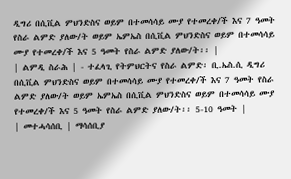ዲግሪ በሲቪል ምህንድስና ወይም በተመሳሳይ ሙያ የተመረቀ/ች እና 7 ዓመት የስራ ልምድ ያለው/ት ወይም ኤምኤስ በሲቪል ምህንድስና ወይም በተመሳሳይ ሙያ የተመረቀ/ች እና 5 ዓመት የስራ ልምድ ያለው/ት፡፡ |
| ልምዲ ስራሕ | - ተፈላጊ የትምህርትና የስራ ልምድ፡ ቢ.ኤስ.ሲ ዲግሪ በሲቪል ምህንድስና ወይም በተመሳሳይ ሙያ የተመረቀ/ች እና 7 ዓመት የስራ ልምድ ያለው/ት ወይም ኤምኤስ በሲቪል ምህንድስና ወይም በተመሳሳይ ሙያ የተመረቀ/ች እና 5 ዓመት የስራ ልምድ ያለው/ት፡፡ 5-10 ዓመት |
| መተሓሳሰቢ | ማሳሰቢያ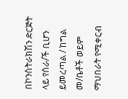በኮንስትራክሽን ድርጅት ላይ የሰራ/ች ቢሆን ይመረጣል / ከግል መ/ቤቶች ወይም ማህበራት የሚቀርብ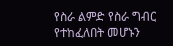የስራ ልምድ የስራ ግብር የተከፈለበት መሆኑን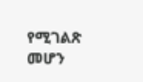የሚገልጽ መሆን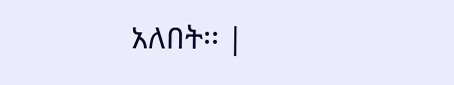አለበት፡፡ |